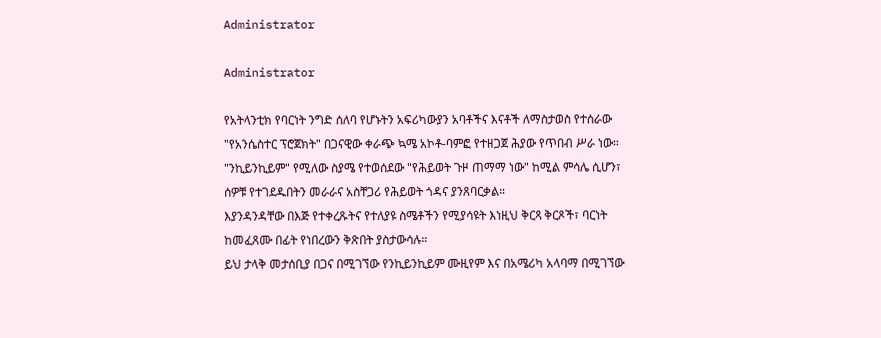Administrator

Administrator

የአትላንቲክ የባርነት ንግድ ሰለባ የሆኑትን አፍሪካውያን አባቶችና እናቶች ለማስታወስ የተሰራው "የአንሴስተር ፕሮጀክት" በጋናዊው ቀራጭ ኳሜ አኮቶ-ባምፎ የተዘጋጀ ሕያው የጥበብ ሥራ ነው። "ንኪይንኪይም" የሚለው ስያሜ የተወሰደው "የሕይወት ጉዞ ጠማማ ነው" ከሚል ምሳሌ ሲሆን፣ ሰዎቹ የተገደዱበትን መራራና አስቸጋሪ የሕይወት ጎዳና ያንጸባርቃል።
እያንዳንዳቸው በእጅ የተቀረጹትና የተለያዩ ስሜቶችን የሚያሳዩት እነዚህ ቅርጻ ቅርጾች፣ ባርነት ከመፈጸሙ በፊት የነበረውን ቅጽበት ያስታውሳሉ።
ይህ ታላቅ መታሰቢያ በጋና በሚገኘው የንኪይንኪይም ሙዚየም እና በአሜሪካ አላባማ በሚገኘው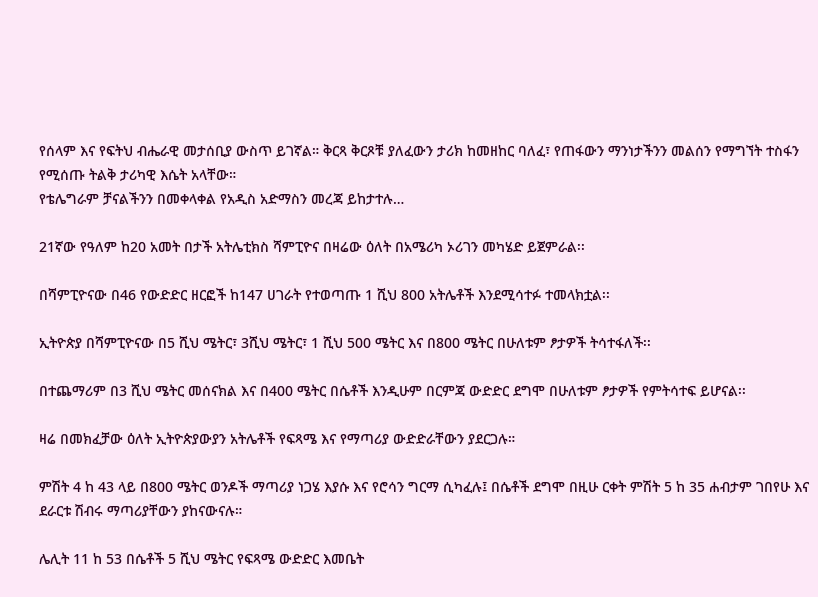የሰላም እና የፍትህ ብሔራዊ መታሰቢያ ውስጥ ይገኛል። ቅርጻ ቅርጾቹ ያለፈውን ታሪክ ከመዘከር ባለፈ፣ የጠፋውን ማንነታችንን መልሰን የማግኘት ተስፋን የሚሰጡ ትልቅ ታሪካዊ እሴት አላቸው።
የቴሌግራም ቻናልችንን በመቀላቀል የአዲስ አድማስን መረጃ ይከታተሉ…

21ኛው የዓለም ከ20 አመት በታች አትሌቲክስ ሻምፒዮና በዛሬው ዕለት በአሜሪካ ኦሪገን መካሄድ ይጀምራል፡፡

በሻምፒዮናው በ46 የውድድር ዘርፎች ከ147 ሀገራት የተወጣጡ 1 ሺህ 800 አትሌቶች እንደሚሳተፉ ተመላክቷል፡፡

ኢትዮጵያ በሻምፒዮናው በ5 ሺህ ሜትር፣ 3ሺህ ሜትር፣ 1 ሺህ 500 ሜትር እና በ800 ሜትር በሁለቱም ፆታዎች ትሳተፋለች፡፡

በተጨማሪም በ3 ሺህ ሜትር መሰናክል እና በ400 ሜትር በሴቶች እንዲሁም በርምጃ ውድድር ደግሞ በሁለቱም ፆታዎች የምትሳተፍ ይሆናል፡፡

ዛሬ በመክፈቻው ዕለት ኢትዮጵያውያን አትሌቶች የፍጻሜ እና የማጣሪያ ውድድራቸውን ያደርጋሉ።

ምሽት 4 ከ 43 ላይ በ800 ሜትር ወንዶች ማጣሪያ ነጋሄ እያሱ እና የሮሳን ግርማ ሲካፈሉ፤ በሴቶች ደግሞ በዚሁ ርቀት ምሽት 5 ከ 35 ሐብታም ገበየሁ እና ደራርቱ ሽብሩ ማጣሪያቸውን ያከናውናሉ።

ሌሊት 11 ከ 53 በሴቶች 5 ሺህ ሜትር የፍጻሜ ውድድር እመቤት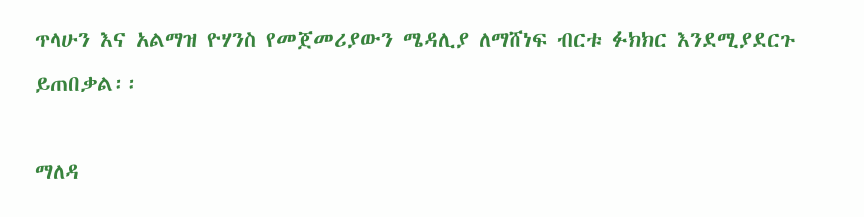ጥላሁን እና አልማዝ ዮሃንስ የመጀመሪያውን ሜዳሊያ ለማሸነፍ ብርቱ ፉክክር እንደሚያደርጉ ይጠበቃል፡፡

ማለዳ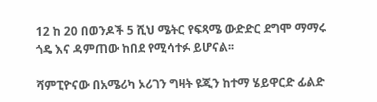12 ከ 20 በወንዶች 5 ሺህ ሜትር የፍጻሜ ውድድር ደግሞ ማማሩ ጎዴ እና ዳምጠው ከበደ የሚሳተፉ ይሆናል፡፡

ሻምፒዮናው በአሜሪካ ኦሪገን ግዛት ዩጂን ከተማ ሄይዋርድ ፊልድ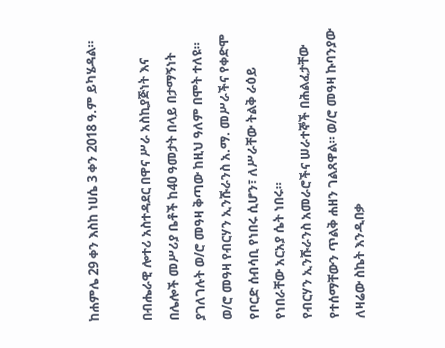ከሐምሌ 29 ቀን እስከ ነሀሴ 3 ቀን 2018 ዓ.ም ይካሄዳል።

በብሔራዊ ሎተሪ አስተዳደር በዋና ሥራ አስኪያጅነት እና በሌሎች መሥሪያ ቤቶች ከ40 ዓመታት በላይ በታማኝነት ያገለገሉት ወ/ሮ መዓዛ ቅጣው ከዚህ ዓለም በሞት ተለዩ። ወ/ሮ መዓዛ የብርሃን ኢንሹራንስ አ.ማ. መሥራችና የቀድሞ የቦርድ ሰብሳቢ የነበሩ ሲሆን፣ ለሥራቸው ትልቅ ራዕይ የነበራቸው አርአያ ሴት ነበሩ።
የብርሃን ኢንሹራንስ አመራሮችና ሠራተኞች በሕልፈታቸው የተሰማቸውን ጥልቅ ሐዘን ገልጸዋል። ወ/ሮ መዓዛ ኩባንያው ለዛሬው ስኬት እንዲበቃ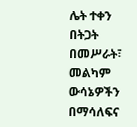ሌት ተቀን በትጋት በመሥራት፣ መልካም ውሳኔዎችን በማሳለፍና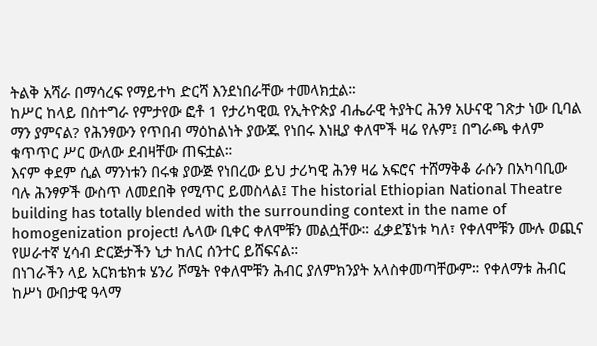ትልቅ አሻራ በማሳረፍ የማይተካ ድርሻ እንደነበራቸው ተመላክቷል።
ከሥር ከላይ በስተግራ የምታየው ፎቶ 1 የታሪካዊዉ የኢትዮጵያ ብሔራዊ ትያትር ሕንፃ አሁናዊ ገጽታ ነው ቢባል ማን ያምናል? የሕንፃውን የጥበብ ማዕከልነት ያውጁ የነበሩ እነዚያ ቀለሞች ዛሬ የሉም፤ በግራጫ ቀለም ቁጥጥር ሥር ውለው ደብዛቸው ጠፍቷል።
እናም ቀደም ሲል ማንነቱን በሩቁ ያውጅ የነበረው ይህ ታሪካዊ ሕንፃ ዛሬ አፍሮና ተሸማቅቆ ራሱን በአካባቢው ባሉ ሕንፃዎች ውስጥ ለመደበቅ የሚጥር ይመስላል፤ The historial Ethiopian National Theatre building has totally blended with the surrounding context in the name of homogenization project! ሌላው ቢቀር ቀለሞቹን መልሷቸው። ፈቃደኜነቱ ካለ፣ የቀለሞቹን ሙሉ ወጪና የሠራተኛ ሂሳብ ድርጅታችን ኒታ ከለር ሰንተር ይሸፍናል።
በነገራችን ላይ አርክቴክቱ ሄንሪ ሾሜት የቀለሞቹን ሕብር ያለምክንያት አላስቀመጣቸውም። የቀለማቱ ሕብር ከሥነ ውበታዊ ዓላማ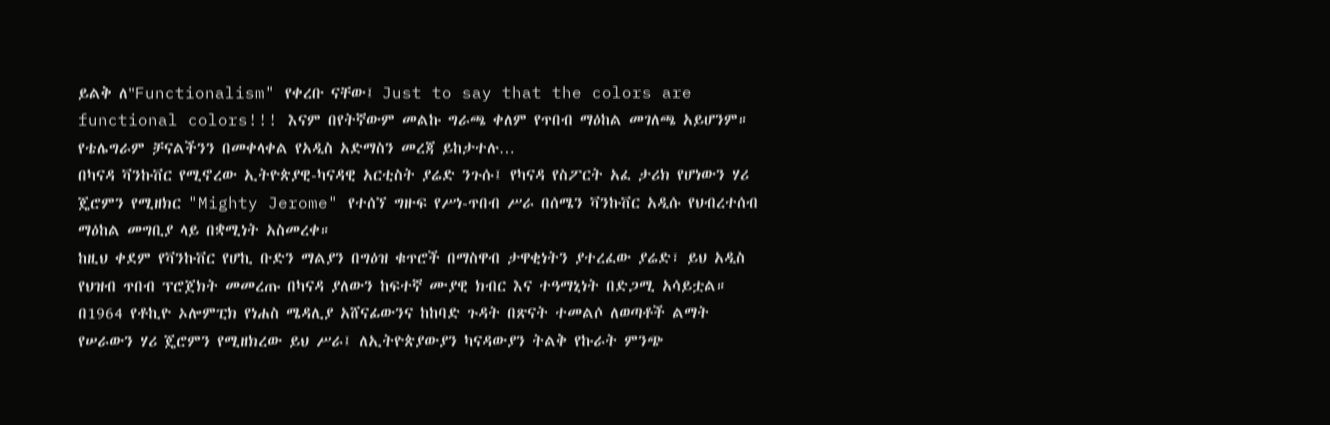ይልቅ ለ"Functionalism" የቀረቡ ናቸው፤ Just to say that the colors are functional colors!!! እናም በየትኛውም መልኩ ግራጫ ቀለም የጥበብ ማዕከል መገለጫ አይሆንም።
የቴሌግራም ቻናልችንን በመቀላቀል የአዲስ አድማስን መረጃ ይከታተሉ…
በካናዳ ቫንኩቨር የሚኖረው ኢትዮጵያዊ-ካናዳዊ አርቲስት ያሬድ ንጉሱ፤ የካናዳ የስፖርት አፈ ታሪክ የሆነውን ሃሪ ጄሮምን የሚዘክር "Mighty Jerome" የተሰኘ ግዙፍ የሥነ-ጥበብ ሥራ በሰሜን ቫንኩቨር አዲሱ የህብረተሰብ ማዕከል መግቢያ ላይ በቋሚነት አስመረቀ።
ከዚህ ቀደም የቫንኩቨር የሆኪ ቡድን ማልያን በግዕዝ ቁጥሮች በማስዋብ ታዋቂነትን ያተረፈው ያሬድ፣ ይህ አዲስ የህዝብ ጥበብ ፕሮጀክት መመረጡ በካናዳ ያለውን ከፍተኛ ሙያዊ ክብር እና ተዓማኒነት በድጋሚ አሳይቷል።
በ1964 የቶኪዮ ኦሎምፒክ የነሐስ ሜዳሊያ አሸናፊውንና ከከባድ ጉዳት በጽናት ተመልሶ ለወጣቶች ልማት የሠራውን ሃሪ ጄሮምን የሚዘክረው ይህ ሥራ፤ ለኢትዮጵያውያን ካናዳውያን ትልቅ የኩራት ምንጭ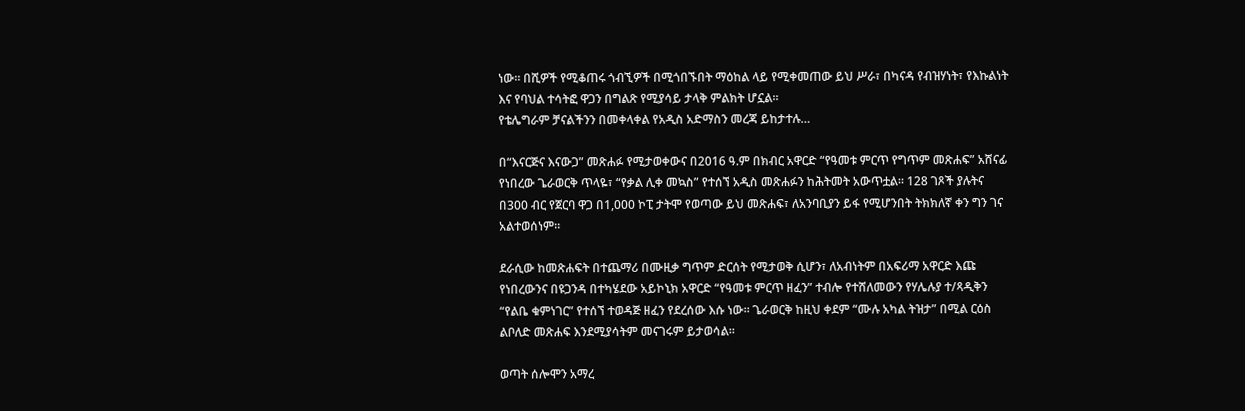ነው። በሺዎች የሚቆጠሩ ጎብኚዎች በሚጎበኙበት ማዕከል ላይ የሚቀመጠው ይህ ሥራ፣ በካናዳ የብዝሃነት፣ የእኩልነት እና የባህል ተሳትፎ ዋጋን በግልጽ የሚያሳይ ታላቅ ምልክት ሆኗል።
የቴሌግራም ቻናልችንን በመቀላቀል የአዲስ አድማስን መረጃ ይከታተሉ…

በ“እናርጅና እናውጋ” መጽሐፉ የሚታወቀውና በ2016 ዓ.ም በክብር አዋርድ “የዓመቱ ምርጥ የግጥም መጽሐፍ” አሸናፊ የነበረው ጌራወርቅ ጥላዬ፣ “የቃል ሊቀ መኳስ” የተሰኘ አዲስ መጽሐፉን ከሕትመት አውጥቷል። 128 ገጾች ያሉትና በ300 ብር የጀርባ ዋጋ በ1,000 ኮፒ ታትሞ የወጣው ይህ መጽሐፍ፣ ለአንባቢያን ይፋ የሚሆንበት ትክክለኛ ቀን ግን ገና አልተወሰነም።

ደራሲው ከመጽሐፍት በተጨማሪ በሙዚቃ ግጥም ድርሰት የሚታወቅ ሲሆን፣ ለአብነትም በአፍሪማ አዋርድ እጩ የነበረውንና በዩጋንዳ በተካሄደው አይኮኒክ አዋርድ “የዓመቱ ምርጥ ዘፈን” ተብሎ የተሸለመውን የሃሌሉያ ተ/ጻዲቅን “የልቤ ቁምነገር” የተሰኘ ተወዳጅ ዘፈን የደረሰው እሱ ነው። ጌራወርቅ ከዚህ ቀደም “ሙሉ አካል ትዝታ” በሚል ርዕስ ልቦለድ መጽሐፍ እንደሚያሳትም መናገሩም ይታወሳል።

ወጣት ሰሎሞን አማረ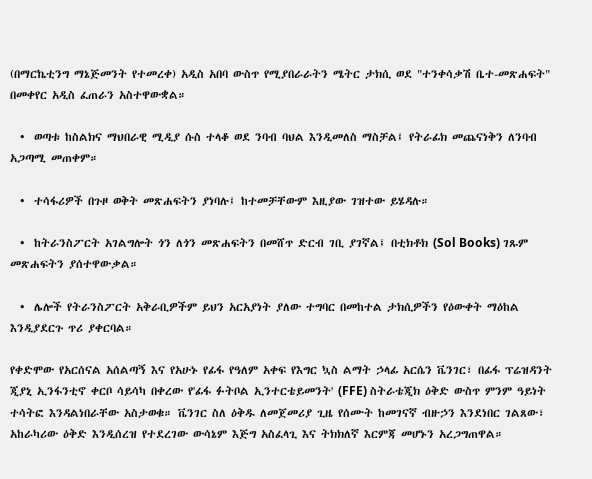(በማርኬቲንግ ማኔጅመንት የተመረቀ) አዲስ አበባ ውስጥ የሚያበራራትን ሜትር ታክሲ ወደ "ተንቀሳቃሽ ቤተ-መጽሐፍት" በመቀየር አዲስ ፈጠራን አስተዋውቋል።

  •  ወጣቱ ከስልክና ማህበራዊ ሚዲያ ሱስ ተላቆ ወደ ንባብ ባህል እንዲመለስ ማስቻል፤ የትራፊክ መጨናነቅን ለንባብ አጋጣሚ መጠቀም።

  •  ተሳፋሪዎች በጉዞ ወቅት መጽሐፍትን ያነባሉ፤ ከተመቻቸውም እዚያው ገዝተው ይሄዳሉ።

  •  ከትራንስፖርት አገልግሎት ጎን ለጎን መጽሐፍትን በመሸጥ ድርብ ገቢ ያገኛል፤ በቲክቶክ (Sol Books) ገጹም መጽሐፍትን ያሰተዋውቃል።

  •  ሌሎች የትራንስፖርት አቅራቢዎችም ይህን አርአያነት ያለው ተግባር በመከተል ታክሲዎችን የዕውቀት ማዕከል እንዲያደርጉ ጥሪ ያቀርባል።

የቀድሞው የአርሰናል አሰልጣኝ እና የአሁኑ የፊፋ የዓለም አቀፍ የእግር ኳስ ልማት ኃላፊ አርሴን ቬንገር፣ በፊፋ ፕሬዝዳንት ጂያኒ ኢንፋንቲኖ ቀርቦ ሳይሳካ በቀረው የ'ፊፋ ፉትቦል ኢንተርቴይመንት' (FFE) ስትራቴጂክ ዕቅድ ውስጥ ምንም ዓይነት ተሳትፎ እንዳልነበራቸው አስታወቁ። ቬንገር ስለ ዕቅዱ ለመጀመሪያ ጊዜ የሰሙት ከመገናኛ ብዙኃን እንደነበር ገልጸው፣ አከራካሪው ዕቅድ እንዲሰረዝ የተደረገው ውሳኔም እጅግ አስፈላጊ እና ትክክለኛ እርምጃ መሆኑን አረጋግጠዋል።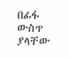በፊፋ ውስጥ ያላቸው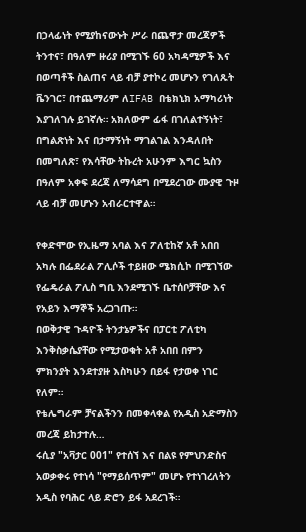በኃላፊነት የሚያከናውኑት ሥራ በጨዋታ መረጃዎች ትንተና፣ በዓለም ዙሪያ በሚገኙ 60 አካዳሚዎች እና በወጣቶች ስልጠና ላይ ብቻ ያተኮረ መሆኑን የገለጹት ቬንገር፣ በተጨማሪም ለIFAB በቴክኒክ አማካሪነት እያገለገሉ ይገኛሉ። አክለውም ፊፋ በገለልተኝነት፣ በግልጽነት እና በታማኝነት ማገልገል እንዳለበት በመግለጽ፣ የእሳቸው ትኩረት አሁንም እግር ኳስን በዓለም አቀፍ ደረጃ ለማሳደግ በሚደረገው ሙያዊ ጉዞ ላይ ብቻ መሆኑን አብራርተዋል።

የቀድሞው የኢዜማ አባል እና ፖለቲከኛ አቶ አበበ አካሉ በፌደራል ፖሊሶች ተይዘው ሜክሲኮ በሚገኘው የፌዴራል ፖሊስ ግቢ እንደሚገኙ ቤተሰቦቻቸው እና የአይን እማኞች አረጋገጡ።
በወቅታዊ ጉዳዮች ትንታኔዎችና በፓርቲ ፖለቲካ እንቅስቃሴያቸው የሚታወቁት አቶ አበበ በምን ምክንያት እንደተያዙ እስካሁን በይፋ የታወቀ ነገር የለም።
የቴሌግራም ቻናልችንን በመቀላቀል የአዲስ አድማስን መረጃ ይከታተሉ…
ሩሲያ "አቫታር 001" የተሰኘ እና በልዩ የምህንድስና አወቃቀሩ የተነሳ "የማይሰጥም" መሆኑ የተነገረለትን አዲስ የባሕር ላይ ድሮን ይፋ አደረገች።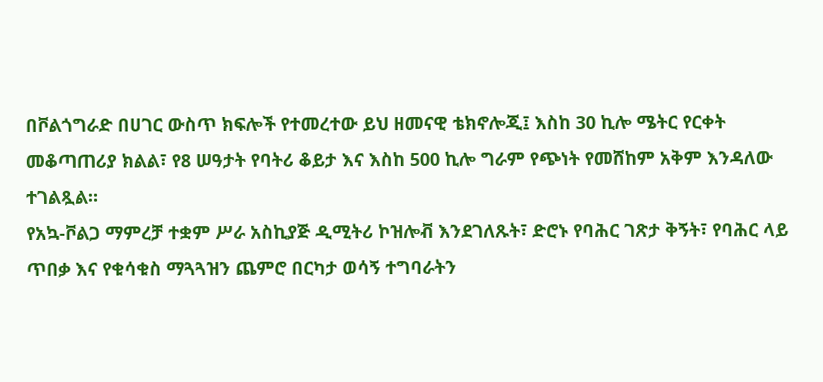በቮልጎግራድ በሀገር ውስጥ ክፍሎች የተመረተው ይህ ዘመናዊ ቴክኖሎጂ፤ እስከ 30 ኪሎ ሜትር የርቀት መቆጣጠሪያ ክልል፣ የ8 ሠዓታት የባትሪ ቆይታ እና እስከ 500 ኪሎ ግራም የጭነት የመሸከም አቅም እንዳለው ተገልጿል።
የአኳ-ቮልጋ ማምረቻ ተቋም ሥራ አስኪያጅ ዲሚትሪ ኮዝሎቭ እንደገለጹት፣ ድሮኑ የባሕር ገጽታ ቅኝት፣ የባሕር ላይ ጥበቃ እና የቁሳቁስ ማጓጓዝን ጨምሮ በርካታ ወሳኝ ተግባራትን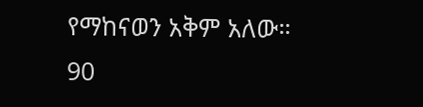የማከናወን አቅም አለው። 90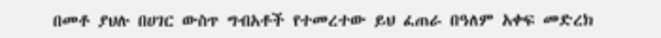በመቶ ያህሉ በሀገር ውስጥ ግብአቶች የተመረተው ይህ ፈጠራ በዓለም አቀፍ መድረክ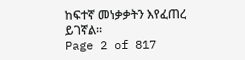ከፍተኛ መነቃቃትን እየፈጠረ ይገኛል።
Page 2 of 817